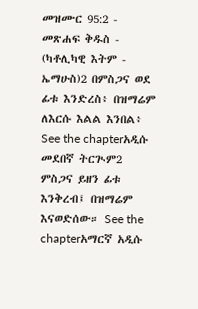መዝሙር 95:2 - መጽሐፍ ቅዱስ - (ካቶሊካዊ እትም - ኤማሁስ)2 በምስጋና ወደ ፊቱ እንድረስ፥ በዝማሬም ለእርሱ እልል እንበል፥ See the chapterአዲሱ መደበኛ ትርጒም2 ምስጋና ይዘን ፊቱ እንቅረብ፤ በዝማሬም እናወድሰው። See the chapterአማርኛ አዲሱ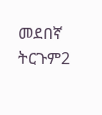መደበኛ ትርጉም2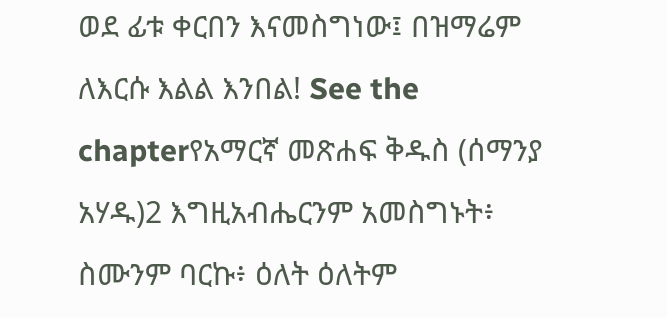ወደ ፊቱ ቀርበን እናመስግነው፤ በዝማሬም ለእርሱ እልል እንበል! See the chapterየአማርኛ መጽሐፍ ቅዱስ (ሰማንያ አሃዱ)2 እግዚአብሔርንም አመስግኑት፥ ስሙንም ባርኩ፥ ዕለት ዕለትም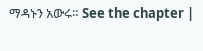ማዳኑን አውሩ። See the chapter |